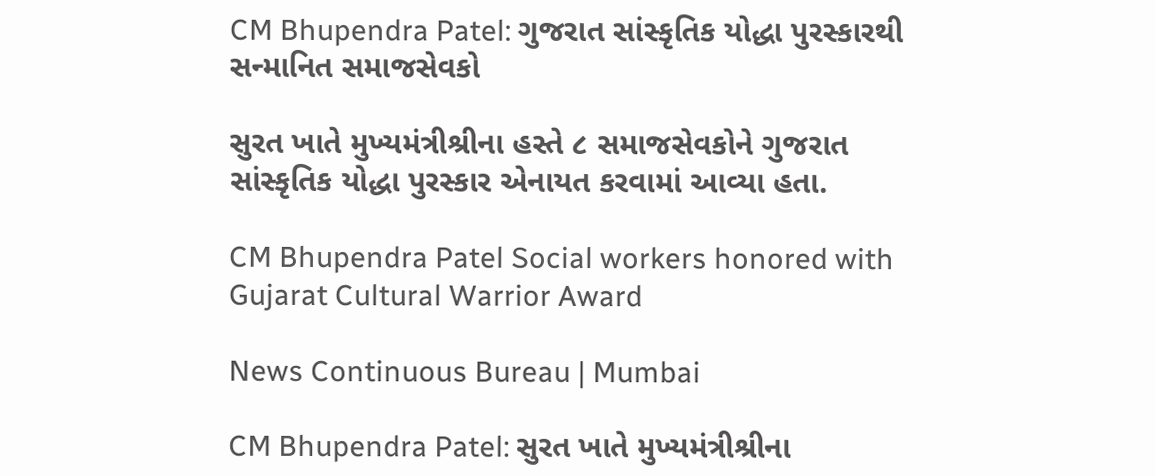CM Bhupendra Patel: ગુજરાત સાંસ્કૃતિક યોદ્ધા પુરસ્કારથી સન્માનિત સમાજસેવકો

સુરત ખાતે મુખ્યમંત્રીશ્રીના હસ્તે ૮ સમાજસેવકોને ગુજરાત સાંસ્કૃતિક યોદ્ધા પુરસ્કાર એનાયત કરવામાં આવ્યા હતા.

CM Bhupendra Patel Social workers honored with Gujarat Cultural Warrior Award

News Continuous Bureau | Mumbai

CM Bhupendra Patel: સુરત ખાતે મુખ્યમંત્રીશ્રીના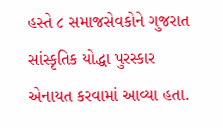હસ્તે ૮ સમાજસેવકોને ગુજરાત સાંસ્કૃતિક યોદ્ધા પુરસ્કાર એનાયત કરવામાં આવ્યા હતા.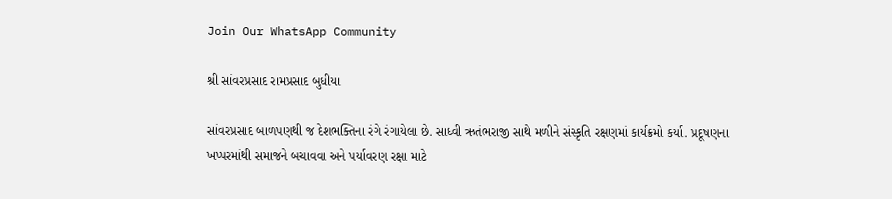Join Our WhatsApp Community

શ્રી સાંવરપ્રસાદ રામપ્રસાદ બુધીયા

સાંવરપ્રસાદ બાળપણથી જ દેશભક્તિના રંગે રંગાયેલા છે. સાધ્વી ઋતંભરાજી સાથે મળીને સંસ્કૃતિ રક્ષણમાં કાર્યક્રમો કર્યા. પ્રદૂષણના ખપ્પરમાંથી સમાજને બચાવવા અને પર્યાવરણ રક્ષા માટે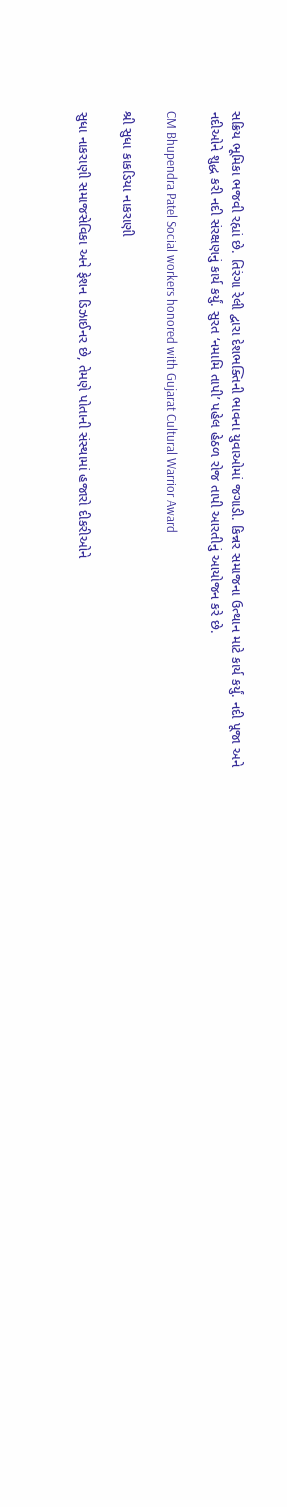સક્રિય ભૂમિકા ભજવી રહ્યાં છે. તિરંગા રેલી દ્વારા દેશભક્તિની ભાવના યુવાઓમાં જગાડી. કિન્નર સમાજના ઉત્થાન માટે કાર્ય કર્યું. નદી પૂજા અને નદીઓને શુદ્ધ કરી નદી સંરક્ષણનું કાર્ય કર્યું. સુરત ‘નમામિ તાપી’ પહેલ હેઠળ રોજ તાપી આરતીનું આયોજન કરે છે.

CM Bhupendra Patel Social workers honored with Gujarat Cultural Warrior Award

શ્રી સુધા કાકડિયા નાકરાણી

સુધા નાકરાણી સમાજસેવિકા અને ફેશન ડિઝાઈનર છે, તેમણે પોતાની સંસ્થામાં હજારો દીકરીઓને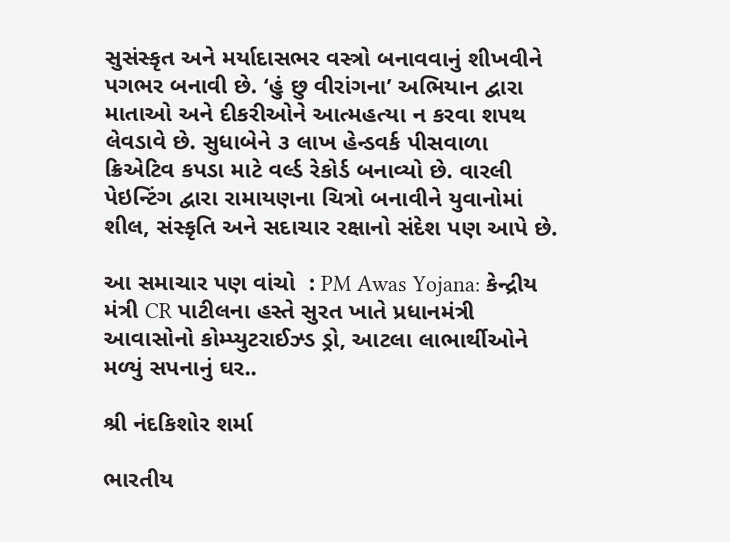સુસંસ્કૃત અને મર્યાદાસભર વસ્ત્રો બનાવવાનું શીખવીને પગભર બનાવી છે. ‘હું છુ વીરાંગના’ અભિયાન દ્વારા માતાઓ અને દીકરીઓને આત્મહત્યા ન કરવા શપથ લેવડાવે છે. સુધાબેને ૩ લાખ હેન્ડવર્ક પીસવાળા ક્રિએટિવ કપડા માટે વર્લ્ડ રેકોર્ડ બનાવ્યો છે. વારલી પેઇન્ટિંગ દ્વારા રામાયણના ચિત્રો બનાવીને યુવાનોમાં શીલ, સંસ્કૃતિ અને સદાચાર રક્ષાનો સંદેશ પણ આપે છે.

આ સમાચાર પણ વાંચો  : PM Awas Yojana: કેન્દ્રીય મંત્રી CR પાટીલના હસ્તે સુરત ખાતે પ્રધાનમંત્રી આવાસોનો કોમ્પ્યુટરાઈઝ્ડ ડ્રો, આટલા લાભાર્થીઓને મળ્યું સપનાનું ઘર..

શ્રી નંદકિશોર શર્મા

ભારતીય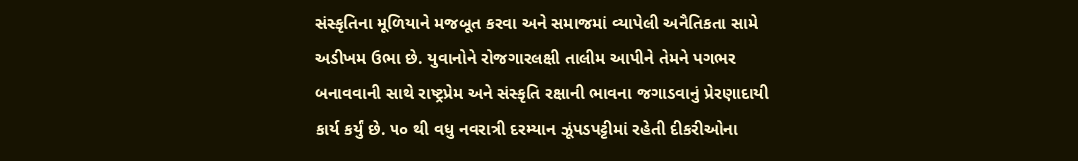સંસ્કૃતિના મૂળિયાને મજબૂત કરવા અને સમાજમાં વ્યાપેલી અનૈતિકતા સામે અડીખમ ઉભા છે. યુવાનોને રોજગારલક્ષી તાલીમ આપીને તેમને પગભર બનાવવાની સાથે રાષ્ટ્રપ્રેમ અને સંસ્કૃતિ રક્ષાની ભાવના જગાડવાનું પ્રેરણાદાયી કાર્ય કર્યું છે. ૫૦ થી વધુ નવરાત્રી દરમ્યાન ઝૂંપડપટ્ટીમાં રહેતી દીકરીઓના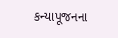કન્યાપૂજનના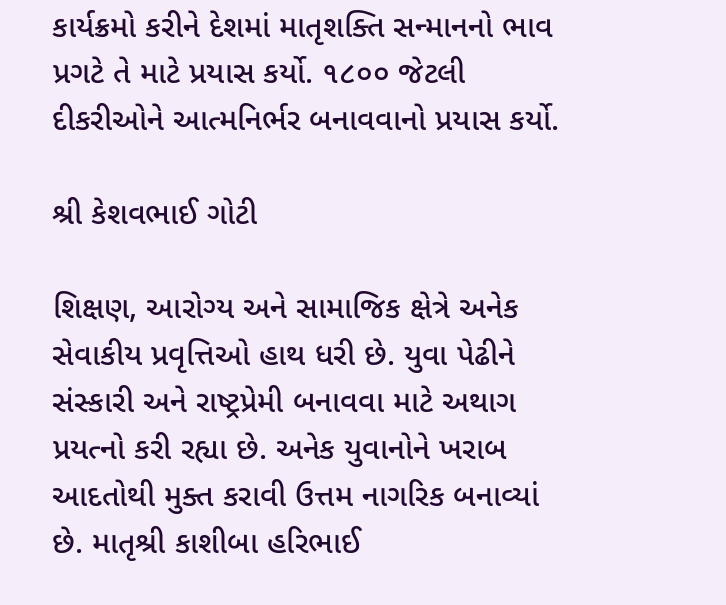કાર્યક્રમો કરીને દેશમાં માતૃશક્તિ સન્માનનો ભાવ પ્રગટે તે માટે પ્રયાસ કર્યો. ૧૮૦૦ જેટલી દીકરીઓને આત્મનિર્ભર બનાવવાનો પ્રયાસ કર્યો.

શ્રી કેશવભાઈ ગોટી

શિક્ષણ, આરોગ્ય અને સામાજિક ક્ષેત્રે અનેક સેવાકીય પ્રવૃત્તિઓ હાથ ધરી છે. યુવા પેઢીને સંસ્કારી અને રાષ્ટ્રપ્રેમી બનાવવા માટે અથાગ પ્રયત્નો કરી રહ્યા છે. અનેક યુવાનોને ખરાબ આદતોથી મુક્ત કરાવી ઉત્તમ નાગરિક બનાવ્યાં છે. માતૃશ્રી કાશીબા હરિભાઈ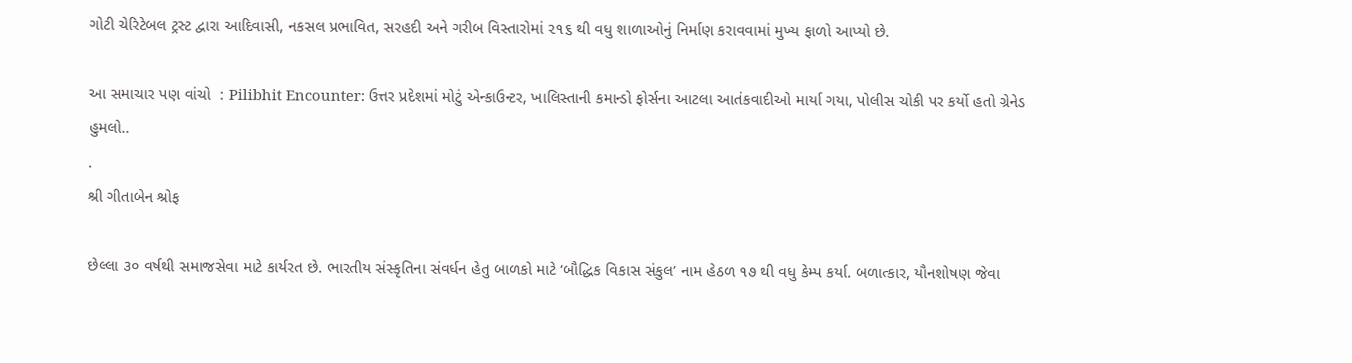ગોટી ચેરિટેબલ ટ્રસ્ટ દ્વારા આદિવાસી, નકસલ પ્રભાવિત, સરહદી અને ગરીબ વિસ્તારોમાં ૨૧૬ થી વધુ શાળાઓનું નિર્માણ કરાવવામાં મુખ્ય ફાળો આપ્યો છે.

આ સમાચાર પણ વાંચો  : Pilibhit Encounter: ઉત્તર પ્રદેશમાં મોટું એન્કાઉન્ટર, ખાલિસ્તાની કમાન્ડો ફોર્સના આટલા આતંકવાદીઓ માર્યા ગયા, પોલીસ ચોકી પર કર્યો હતો ગ્રેનેડ હુમલો..
.
શ્રી ગીતાબેન શ્રોફ

છેલ્લા ૩૦ વર્ષથી સમાજસેવા માટે કાર્યરત છે. ભારતીય સંસ્કૃતિના સંવર્ધન હેતુ બાળકો માટે ‘બૌદ્ધિક વિકાસ સંકુલ’ નામ હેઠળ ૧૭ થી વધુ કેમ્પ કર્યા. બળાત્કાર, યૌનશોષણ જેવા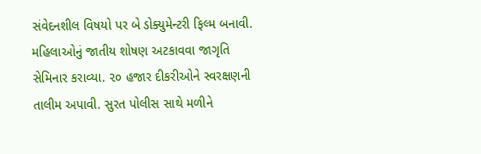સંવેદનશીલ વિષયો પર બે ડોક્યુમેન્ટરી ફિલ્મ બનાવી. મહિલાઓનું જાતીય શોષણ અટકાવવા જાગૃતિ સેમિનાર કરાવ્યા. ૨૦ હજાર દીકરીઓને સ્વરક્ષણની તાલીમ અપાવી. સુરત પોલીસ સાથે મળીને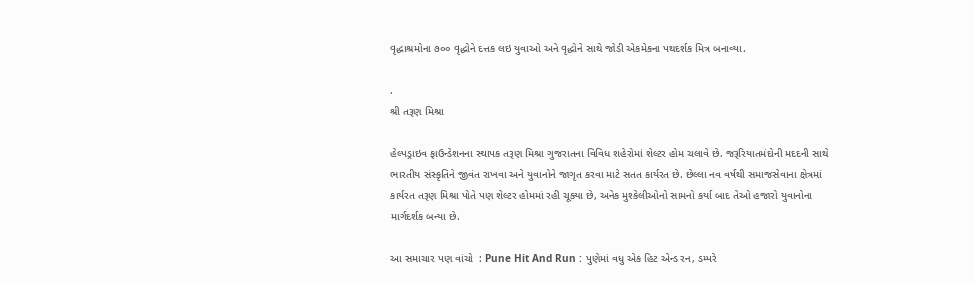વૃદ્ધાશ્રમોના ૭૦૦ વૃદ્ધોને દત્તક લઇ યુવાઓ અને વૃદ્ધોને સાથે જોડી એકમેકના પથદર્શક મિત્ર બનાવ્યા.

.
શ્રી તરૂણ મિશ્રા

હેલ્પડ્રાઇવ ફાઉન્ડેશનના સ્થાપક તરૂણ મિશ્રા ગુજરાતના વિવિધ શહેરોમાં શેલ્ટર હોમ ચલાવે છે. જરૂરિયાતમંદોની મદદની સાથે ભારતીય સંસ્કૃતિને જીવંત રાખવા અને યુવાનોને જાગૃત કરવા માટે સતત કાર્યરત છે. છેલ્લા નવ વર્ષથી સમાજસેવાના ક્ષેત્રમાં કાર્યરત તરૂણ મિશ્રા પોતે પણ શેલ્ટર હોમમાં રહી ચૂક્યા છે, અનેક મુશ્કેલીઓનો સામનો કર્યા બાદ તેઓ હજારો યુવાનોના માર્ગદર્શક બન્યા છે.

આ સમાચાર પણ વાંચો  : Pune Hit And Run : પુણેમાં વધુ એક હિટ એન્ડ રન, ડમ્પરે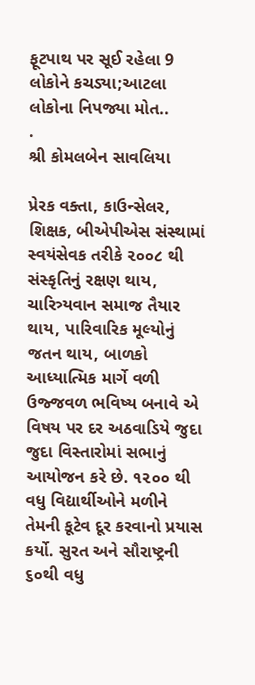ફૂટપાથ પર સૂઈ રહેલા 9 લોકોને કચડ્યા;આટલા લોકોના નિપજ્યા મોત..
.
શ્રી કોમલબેન સાવલિયા

પ્રેરક વક્તા, કાઉન્સેલર, શિક્ષક, બીએપીએસ સંસ્થામાં સ્વયંસેવક તરીકે ૨૦૦૮ થી સંસ્કૃતિનું રક્ષણ થાય, ચારિત્ર્યવાન સમાજ તૈયાર થાય, પારિવારિક મૂલ્યોનું જતન થાય, બાળકો આધ્યાત્મિક માર્ગે વળી ઉજ્જવળ ભવિષ્ય બનાવે એ વિષય પર દર અઠવાડિયે જુદા જુદા વિસ્તારોમાં સભાનું આયોજન કરે છે. ૧૨૦૦ થી વધુ વિદ્યાર્થીઓને મળીને તેમની કૂટેવ દૂર કરવાનો પ્રયાસ કર્યો. સુરત અને સૌરાષ્ટ્રની ૬૦થી વધુ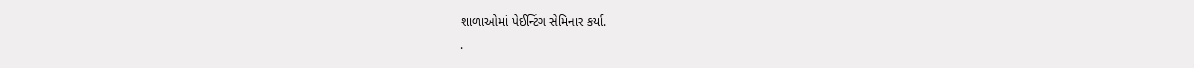શાળાઓમાં પેઈન્ટિંગ સેમિનાર કર્યા.
.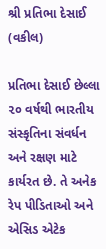શ્રી પ્રતિભા દેસાઈ (વકીલ)

પ્રતિભા દેસાઈ છેલ્લા ૨૦ વર્ષથી ભારતીય સંસ્કૃતિના સંવર્ધન અને રક્ષણ માટે કાર્યરત છે. તે અનેક રેપ પીડિતાઓ અને એસિડ એટેક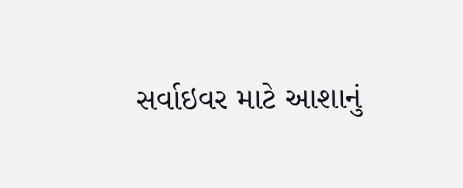સર્વાઇવર માટે આશાનું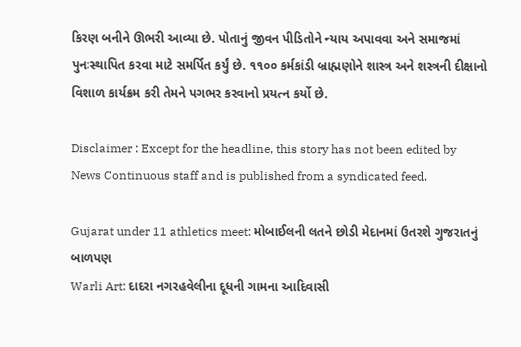કિરણ બનીને ઊભરી આવ્યા છે. પોતાનું જીવન પીડિતોને ન્યાય અપાવવા અને સમાજમાં પુનઃસ્થાપિત કરવા માટે સમર્પિત કર્યું છે. ૧૧૦૦ કર્મકાંડી બ્રાહ્મણોને શાસ્ત્ર અને શસ્ત્રની દીક્ષાનો વિશાળ કાર્યક્રમ કરી તેમને પગભર કરવાનો પ્રયત્ન કર્યો છે.

Disclaimer : Except for the headline, this story has not been edited by News Continuous staff and is published from a syndicated feed.

Gujarat under 11 athletics meet: મોબાઈલની લતને છોડી મેદાનમાં ઉતરશે ગુજરાતનું બાળપણ
Warli Art: દાદરા નગરહવેલીના દૂધની ગામના આદિવાસી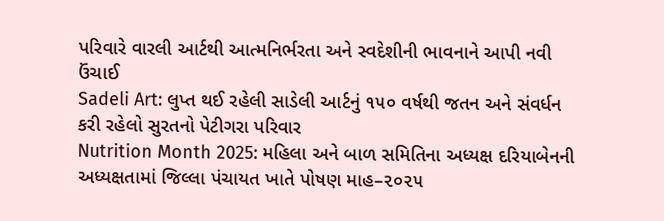પરિવારે વારલી આર્ટથી આત્મનિર્ભરતા અને સ્વદેશીની ભાવનાને આપી નવી ઉંચાઈ
Sadeli Art: લુપ્ત થઈ રહેલી સાડેલી આર્ટનું ૧૫૦ વર્ષથી જતન અને સંવર્ધન કરી રહેલો સુરતનો પેટીગરા પરિવાર
Nutrition Month 2025: મહિલા અને બાળ સમિતિના અધ્યક્ષ દરિયાબેનની અધ્યક્ષતામાં જિલ્લા પંચાયત ખાતે પોષણ માહ–૨૦૨૫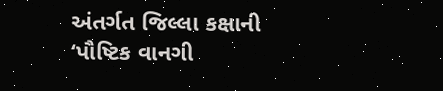અંતર્ગત જિલ્લા કક્ષાની ‘પૌષ્ટિક વાનગી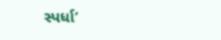સ્પર્ધા’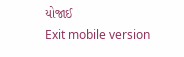યોજાઈ
Exit mobile version